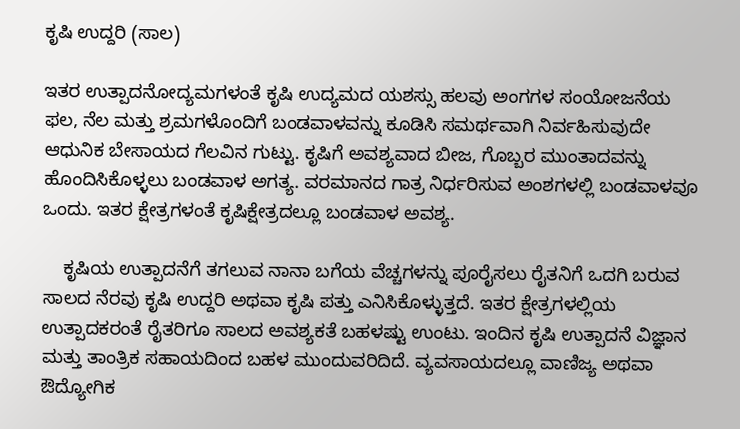ಕೃಷಿ ಉದ್ದರಿ (ಸಾಲ)

ಇತರ ಉತ್ಪಾದನೋದ್ಯಮಗಳಂತೆ ಕೃಷಿ ಉದ್ಯಮದ ಯಶಸ್ಸು ಹಲವು ಅಂಗಗಳ ಸಂಯೋಜನೆಯ ಫಲ, ನೆಲ ಮತ್ತು ಶ್ರಮಗಳೊಂದಿಗೆ ಬಂಡವಾಳವನ್ನು ಕೂಡಿಸಿ ಸಮರ್ಥವಾಗಿ ನಿರ್ವಹಿಸುವುದೇ ಆಧುನಿಕ ಬೇಸಾಯದ ಗೆಲವಿನ ಗುಟ್ಟು. ಕೃಷಿಗೆ ಅವಶ್ಯವಾದ ಬೀಜ, ಗೊಬ್ಬರ ಮುಂತಾದವನ್ನು ಹೊಂದಿಸಿಕೊಳ್ಳಲು ಬಂಡವಾಳ ಅಗತ್ಯ. ವರಮಾನದ ಗಾತ್ರ ನಿರ್ಧರಿಸುವ ಅಂಶಗಳಲ್ಲಿ ಬಂಡವಾಳವೂ ಒಂದು. ಇತರ ಕ್ಷೇತ್ರಗಳಂತೆ ಕೃಷಿಕ್ಷೇತ್ರದಲ್ಲೂ ಬಂಡವಾಳ ಅವಶ್ಯ.

    ಕೃಷಿಯ ಉತ್ಪಾದನೆಗೆ ತಗಲುವ ನಾನಾ ಬಗೆಯ ವೆಚ್ಚಗಳನ್ನು ಪೂರೈಸಲು ರೈತನಿಗೆ ಒದಗಿ ಬರುವ ಸಾಲದ ನೆರವು ಕೃಷಿ ಉದ್ದರಿ ಅಥವಾ ಕೃಷಿ ಪತ್ತು ಎನಿಸಿಕೊಳ್ಳುತ್ತದೆ. ಇತರ ಕ್ಷೇತ್ರಗಳಲ್ಲಿಯ ಉತ್ಪಾದಕರಂತೆ ರೈತರಿಗೂ ಸಾಲದ ಅವಶ್ಯಕತೆ ಬಹಳಷ್ಟು ಉಂಟು. ಇಂದಿನ ಕೃಷಿ ಉತ್ಪಾದನೆ ವಿಜ್ಞಾನ ಮತ್ತು ತಾಂತ್ರಿಕ ಸಹಾಯದಿಂದ ಬಹಳ ಮುಂದುವರಿದಿದೆ. ವ್ಯವಸಾಯದಲ್ಲೂ ವಾಣಿಜ್ಯ ಅಥವಾ ಔದ್ಯೋಗಿಕ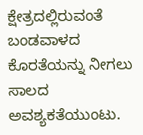ಕ್ಷೇತ್ರದಲ್ಲಿರುವಂತೆ ಬಂಡವಾಳದ ಕೊರತೆಯನ್ನು ನೀಗಲು ಸಾಲದ ಅವಶ್ಯಕತೆಯುಂಟು.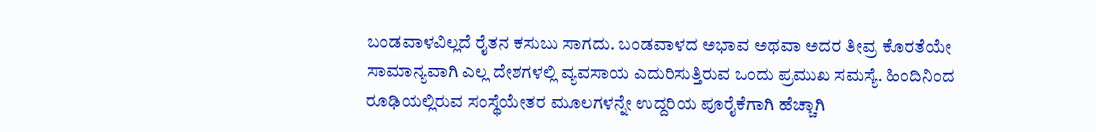ಬಂಡವಾಳವಿಲ್ಲದೆ ರೈತನ ಕಸುಬು ಸಾಗದು. ಬಂಡವಾಳದ ಅಭಾವ ಅಥವಾ ಅದರ ತೀವ್ರ ಕೊರತೆಯೇ ಸಾಮಾನ್ಯವಾಗಿ ಎಲ್ಲ ದೇಶಗಳಲ್ಲಿ ವ್ಯವಸಾಯ ಎದುರಿಸುತ್ತಿರುವ ಒಂದು ಪ್ರಮುಖ ಸಮಸ್ಯೆ. ಹಿಂದಿನಿಂದ ರೂಢಿಯಲ್ಲಿರುವ ಸಂಸ್ಥೆಯೇತರ ಮೂಲಗಳನ್ನೇ ಉದ್ದರಿಯ ಪೂರೈಕೆಗಾಗಿ ಹೆಚ್ಚಾಗಿ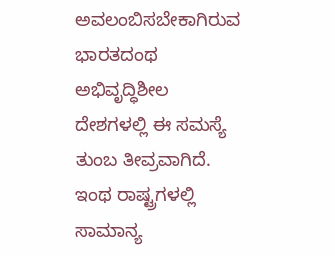ಅವಲಂಬಿಸಬೇಕಾಗಿರುವ ಭಾರತದಂಥ ಅಭಿವೃದ್ಧಿಶೀಲ ದೇಶಗಳಲ್ಲಿ ಈ ಸಮಸ್ಯೆ ತುಂಬ ತೀವ್ರವಾಗಿದೆ. ಇಂಥ ರಾಷ್ಟ್ರಗಳಲ್ಲಿ ಸಾಮಾನ್ಯ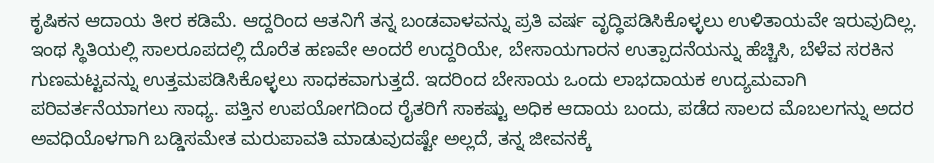ಕೃಷಿಕನ ಆದಾಯ ತೀರ ಕಡಿಮೆ. ಆದ್ದರಿಂದ ಆತನಿಗೆ ತನ್ನ ಬಂಡವಾಳವನ್ನು ಪ್ರತಿ ವರ್ಷ ವೃದ್ಧಿಪಡಿಸಿಕೊಳ್ಳಲು ಉಳಿತಾಯವೇ ಇರುವುದಿಲ್ಲ. ಇಂಥ ಸ್ಥಿತಿಯಲ್ಲಿ ಸಾಲರೂಪದಲ್ಲಿ ದೊರೆತ ಹಣವೇ ಅಂದರೆ ಉದ್ದರಿಯೇ, ಬೇಸಾಯಗಾರನ ಉತ್ಪಾದನೆಯನ್ನು ಹೆಚ್ಚಿಸಿ, ಬೆಳೆವ ಸರಕಿನ ಗುಣಮಟ್ಟವನ್ನು ಉತ್ತಮಪಡಿಸಿಕೊಳ್ಳಲು ಸಾಧಕವಾಗುತ್ತದೆ. ಇದರಿಂದ ಬೇಸಾಯ ಒಂದು ಲಾಭದಾಯಕ ಉದ್ಯಮವಾಗಿ ಪರಿವರ್ತನೆಯಾಗಲು ಸಾಧ್ಯ. ಪತ್ತಿನ ಉಪಯೋಗದಿಂದ ರೈತರಿಗೆ ಸಾಕಷ್ಟು ಅಧಿಕ ಆದಾಯ ಬಂದು, ಪಡೆದ ಸಾಲದ ಮೊಬಲಗನ್ನು ಅದರ ಅವಧಿಯೊಳಗಾಗಿ ಬಡ್ಡಿಸಮೇತ ಮರುಪಾವತಿ ಮಾಡುವುದಷ್ಟೇ ಅಲ್ಲದೆ, ತನ್ನ ಜೀವನಕ್ಕೆ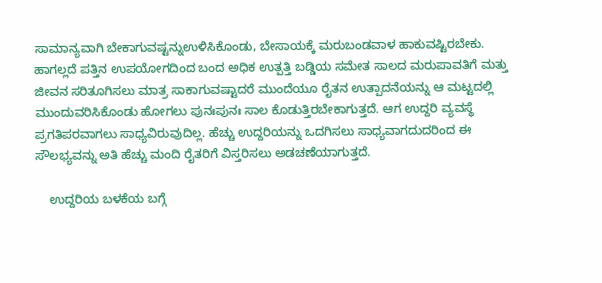ಸಾಮಾನ್ಯವಾಗಿ ಬೇಕಾಗುವಷ್ಟನ್ನುಉಳಿಸಿಕೊಂಡು, ಬೇಸಾಯಕ್ಕೆ ಮರುಬಂಡವಾಳ ಹಾಕುವಷ್ಟಿರಬೇಕು. ಹಾಗಲ್ಲದೆ ಪತ್ತಿನ ಉಪಯೋಗದಿಂದ ಬಂದ ಅಧಿಕ ಉತ್ಪತ್ತಿ ಬಡ್ಡಿಯ ಸಮೇತ ಸಾಲದ ಮರುಪಾವತಿಗೆ ಮತ್ತು ಜೀವನ ಸರಿತೂಗಿಸಲು ಮಾತ್ರ ಸಾಕಾಗುವಷ್ಟಾದರೆ ಮುಂದೆಯೂ ರೈತನ ಉತ್ಪಾದನೆಯನ್ನು ಆ ಮಟ್ಟದಲ್ಲಿ ಮುಂದುವರಿಸಿಕೊಂಡು ಹೋಗಲು ಪುನಃಪುನಃ ಸಾಲ ಕೊಡುತ್ತಿರಬೇಕಾಗುತ್ತದೆ. ಆಗ ಉದ್ದರಿ ವ್ಯವಸ್ಥೆ ಪ್ರಗತಿಪರವಾಗಲು ಸಾಧ್ಯವಿರುವುದಿಲ್ಲ. ಹೆಚ್ಚು ಉದ್ದರಿಯನ್ನು ಒದಗಿಸಲು ಸಾಧ್ಯವಾಗದುದರಿಂದ ಈ ಸೌಲಭ್ಯವನ್ನು ಅತಿ ಹೆಚ್ಚು ಮಂದಿ ರೈತರಿಗೆ ವಿಸ್ತರಿಸಲು ಅಡಚಣೆಯಾಗುತ್ತದೆ.

    ಉದ್ದರಿಯ ಬಳಕೆಯ ಬಗ್ಗೆ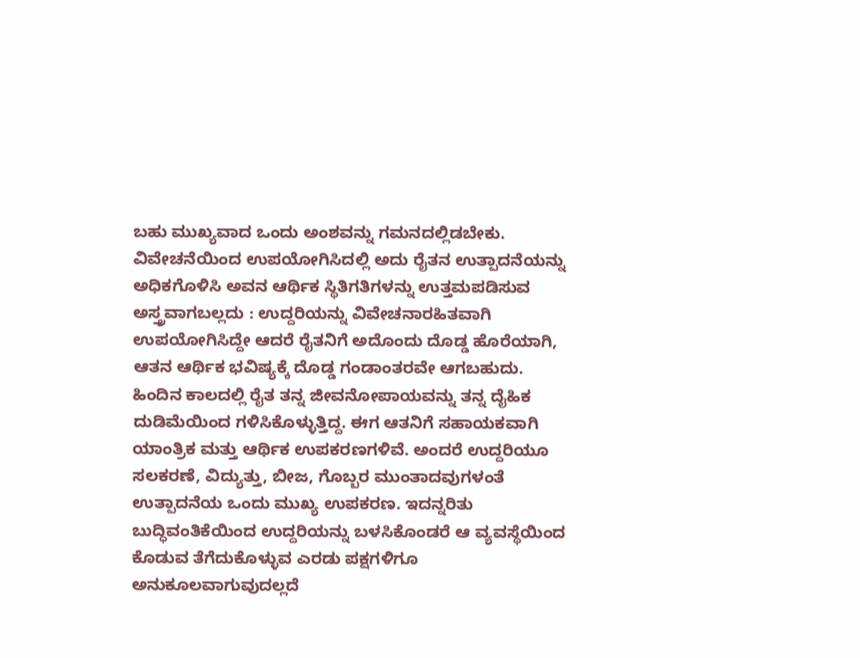ಬಹು ಮುಖ್ಯವಾದ ಒಂದು ಅಂಶವನ್ನು ಗಮನದಲ್ಲಿಡಬೇಕು. ವಿವೇಚನೆಯಿಂದ ಉಪಯೋಗಿಸಿದಲ್ಲಿ ಅದು ರೈತನ ಉತ್ಪಾದನೆಯನ್ನು ಅಧಿಕಗೊಳಿಸಿ ಅವನ ಆರ್ಥಿಕ ಸ್ಥಿತಿಗತಿಗಳನ್ನು ಉತ್ತಮಪಡಿಸುವ ಅಸ್ತ್ರವಾಗಬಲ್ಲದು : ಉದ್ದರಿಯನ್ನು ವಿವೇಚನಾರಹಿತವಾಗಿ ಉಪಯೋಗಿಸಿದ್ದೇ ಆದರೆ ರೈತನಿಗೆ ಅದೊಂದು ದೊಡ್ಡ ಹೊರೆಯಾಗಿ, ಆತನ ಆರ್ಥಿಕ ಭವಿಷ್ಯಕ್ಕೆ ದೊಡ್ಡ ಗಂಡಾಂತರವೇ ಆಗಬಹುದು. ಹಿಂದಿನ ಕಾಲದಲ್ಲಿ ರೈತ ತನ್ನ ಜೀವನೋಪಾಯವನ್ನು ತನ್ನ ದೈಹಿಕ ದುಡಿಮೆಯಿಂದ ಗಳಿಸಿಕೊಳ್ಳುತ್ತಿದ್ದ. ಈಗ ಆತನಿಗೆ ಸಹಾಯಕವಾಗಿ ಯಾಂತ್ರಿಕ ಮತ್ತು ಆರ್ಥಿಕ ಉಪಕರಣಗಳಿವೆ. ಅಂದರೆ ಉದ್ದರಿಯೂ ಸಲಕರಣೆ, ವಿದ್ಯುತ್ತು, ಬೀಜ, ಗೊಬ್ಬರ ಮುಂತಾದವುಗಳಂತೆ ಉತ್ಪಾದನೆಯ ಒಂದು ಮುಖ್ಯ ಉಪಕರಣ. ಇದನ್ನರಿತು ಬುದ್ಧಿವಂತಿಕೆಯಿಂದ ಉದ್ದರಿಯನ್ನು ಬಳಸಿಕೊಂಡರೆ ಆ ವ್ಯವಸ್ಥೆಯಿಂದ ಕೊಡುವ ತೆಗೆದುಕೊಳ್ಳುವ ಎರಡು ಪಕ್ಷಗಳಿಗೂ ಅನುಕೂಲವಾಗುವುದಲ್ಲದೆ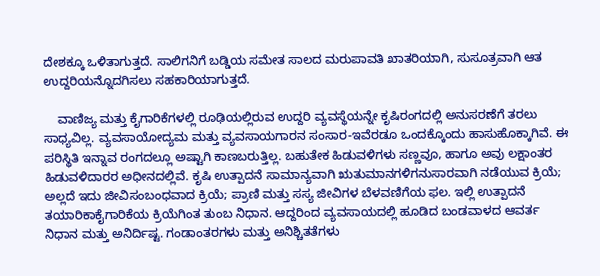ದೇಶಕ್ಕೂ ಒಳಿತಾಗುತ್ತದೆ. ಸಾಲಿಗನಿಗೆ ಬಡ್ಡಿಯ ಸಮೇತ ಸಾಲದ ಮರುಪಾವತಿ ಖಾತರಿಯಾಗಿ, ಸುಸೂತ್ರವಾಗಿ ಆತ ಉದ್ದರಿಯನ್ನೊದಗಿಸಲು ಸಹಕಾರಿಯಾಗುತ್ತದೆ.

    ವಾಣಿಜ್ಯ ಮತ್ತು ಕೈಗಾರಿಕೆಗಳಲ್ಲಿ ರೂಢಿಯಲ್ಲಿರುವ ಉದ್ದರಿ ವ್ಯವಸ್ಥೆಯನ್ನೇ ಕೃಷಿರಂಗದಲ್ಲಿ ಅನುಸರಣೆಗೆ ತರಲು ಸಾಧ್ಯವಿಲ್ಲ. ವ್ಯವಸಾಯೋದ್ಯಮ ಮತ್ತು ವ್ಯವಸಾಯಗಾರನ ಸಂಸಾರ-ಇವೆರಡೂ ಒಂದಕ್ಕೊಂದು ಹಾಸುಹೊಕ್ಕಾಗಿವೆ. ಈ ಪರಿಸ್ಥಿತಿ ಇನ್ನಾವ ರಂಗದಲ್ಲೂ ಅಷ್ಟಾಗಿ ಕಾಣಬರುತ್ತಿಲ್ಲ. ಬಹುತೇಕ ಹಿಡುವಳಿಗಳು ಸಣ್ಣವೂ, ಹಾಗೂ ಅವು ಲಕ್ಷಾಂತರ ಹಿಡುವಳಿದಾರರ ಅಧೀನದಲ್ಲಿವೆ. ಕೃಷಿ ಉತ್ಪಾದನೆ ಸಾಮಾನ್ಯವಾಗಿ ಋತುಮಾನಗಳಿಗನುಸಾರವಾಗಿ ನಡೆಯುವ ಕ್ರಿಯೆ; ಅಲ್ಲದೆ ಇದು ಜೀವಿಸಂಬಂಧವಾದ ಕ್ರಿಯೆ; ಪ್ರಾಣಿ ಮತ್ತು ಸಸ್ಯ ಜೀವಿಗಳ ಬೆಳವಣಿಗೆಯ ಫಲ. ಇಲ್ಲಿ ಉತ್ಪಾದನೆ ತಯಾರಿಕಾಕೈಗಾರಿಕೆಯ ಕ್ರಿಯೆಗಿಂತ ತುಂಬ ನಿಧಾನ. ಆದ್ದರಿಂದ ವ್ಯವಸಾಯದಲ್ಲಿ ಹೂಡಿದ ಬಂಡವಾಳದ ಆವರ್ತ ನಿಧಾನ ಮತ್ತು ಅನಿರ್ದಿಷ್ಟ. ಗಂಡಾಂತರಗಳು ಮತ್ತು ಅನಿಶ್ಚಿತತೆಗಳು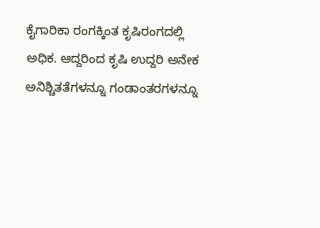ಕೈಗಾರಿಕಾ ರಂಗಕ್ಕಿಂತ ಕೃಷಿರಂಗದಲ್ಲಿ ಅಧಿಕ. ಆದ್ದರಿಂದ ಕೃಷಿ ಉದ್ದರಿ ಅನೇಕ ಅನಿಶ್ಚಿತತೆಗಳನ್ನೂ ಗಂಡಾಂತರಗಳನ್ನೂ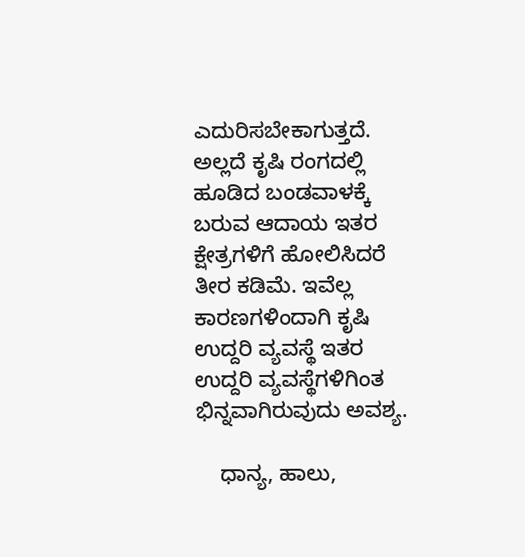ಎದುರಿಸಬೇಕಾಗುತ್ತದೆ. ಅಲ್ಲದೆ ಕೃಷಿ ರಂಗದಲ್ಲಿ ಹೂಡಿದ ಬಂಡವಾಳಕ್ಕೆ ಬರುವ ಆದಾಯ ಇತರ ಕ್ಷೇತ್ರಗಳಿಗೆ ಹೋಲಿಸಿದರೆ ತೀರ ಕಡಿಮೆ. ಇವೆಲ್ಲ ಕಾರಣಗಳಿಂದಾಗಿ ಕೃಷಿ ಉದ್ದರಿ ವ್ಯವಸ್ಥೆ ಇತರ ಉದ್ದರಿ ವ್ಯವಸ್ಥೆಗಳಿಗಿಂತ ಭಿನ್ನವಾಗಿರುವುದು ಅವಶ್ಯ.

    ಧಾನ್ಯ, ಹಾಲು,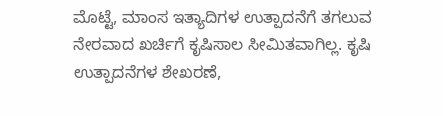ಮೊಟ್ಟೆ, ಮಾಂಸ ಇತ್ಯಾದಿಗಳ ಉತ್ಪಾದನೆಗೆ ತಗಲುವ ನೇರವಾದ ಖರ್ಚಿಗೆ ಕೃಷಿಸಾಲ ಸೀಮಿತವಾಗಿಲ್ಲ. ಕೃಷಿ ಉತ್ಪಾದನೆಗಳ ಶೇಖರಣೆ,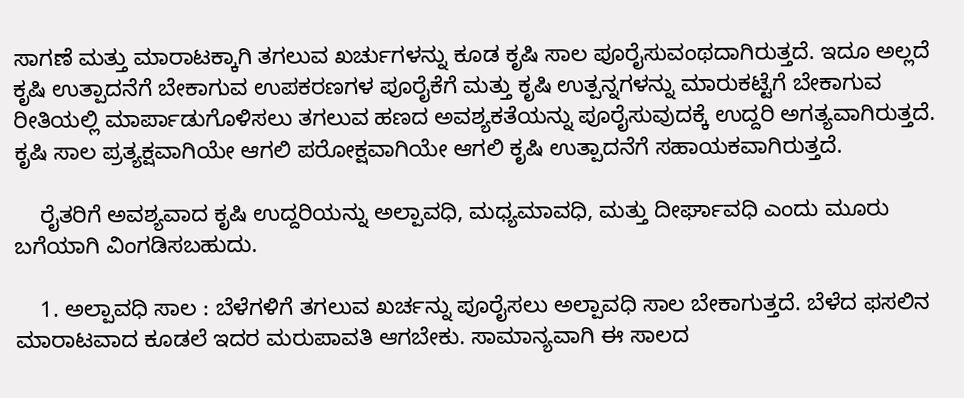ಸಾಗಣೆ ಮತ್ತು ಮಾರಾಟಕ್ಕಾಗಿ ತಗಲುವ ಖರ್ಚುಗಳನ್ನು ಕೂಡ ಕೃಷಿ ಸಾಲ ಪೂರೈಸುವಂಥದಾಗಿರುತ್ತದೆ. ಇದೂ ಅಲ್ಲದೆ ಕೃಷಿ ಉತ್ಪಾದನೆಗೆ ಬೇಕಾಗುವ ಉಪಕರಣಗಳ ಪೂರೈಕೆಗೆ ಮತ್ತು ಕೃಷಿ ಉತ್ಪನ್ನಗಳನ್ನು ಮಾರುಕಟ್ಟೆಗೆ ಬೇಕಾಗುವ ರೀತಿಯಲ್ಲಿ ಮಾರ್ಪಾಡುಗೊಳಿಸಲು ತಗಲುವ ಹಣದ ಅವಶ್ಯಕತೆಯನ್ನು ಪೂರೈಸುವುದಕ್ಕೆ ಉದ್ದರಿ ಅಗತ್ಯವಾಗಿರುತ್ತದೆ. ಕೃಷಿ ಸಾಲ ಪ್ರತ್ಯಕ್ಷವಾಗಿಯೇ ಆಗಲಿ ಪರೋಕ್ಷವಾಗಿಯೇ ಆಗಲಿ ಕೃಷಿ ಉತ್ಪಾದನೆಗೆ ಸಹಾಯಕವಾಗಿರುತ್ತದೆ.

    ರೈತರಿಗೆ ಅವಶ್ಯವಾದ ಕೃಷಿ ಉದ್ದರಿಯನ್ನು ಅಲ್ಪಾವಧಿ, ಮಧ್ಯಮಾವಧಿ, ಮತ್ತು ದೀರ್ಘಾವಧಿ ಎಂದು ಮೂರು ಬಗೆಯಾಗಿ ವಿಂಗಡಿಸಬಹುದು.

    1. ಅಲ್ಪಾವಧಿ ಸಾಲ : ಬೆಳೆಗಳಿಗೆ ತಗಲುವ ಖರ್ಚನ್ನು ಪೂರೈಸಲು ಅಲ್ಪಾವಧಿ ಸಾಲ ಬೇಕಾಗುತ್ತದೆ. ಬೆಳೆದ ಫಸಲಿನ ಮಾರಾಟವಾದ ಕೂಡಲೆ ಇದರ ಮರುಪಾವತಿ ಆಗಬೇಕು. ಸಾಮಾನ್ಯವಾಗಿ ಈ ಸಾಲದ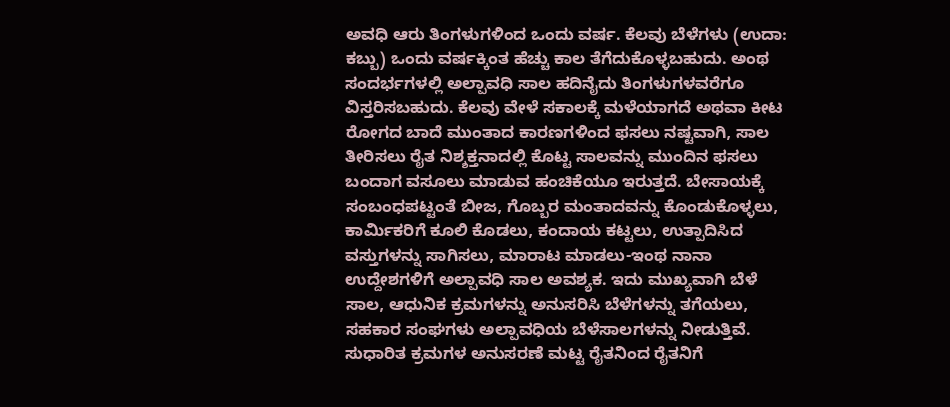ಅವಧಿ ಆರು ತಿಂಗಳುಗಳಿಂದ ಒಂದು ವರ್ಷ. ಕೆಲವು ಬೆಳೆಗಳು (ಉದಾ: ಕಬ್ಬು) ಒಂದು ವರ್ಷಕ್ಕಿಂತ ಹೆಚ್ಚು ಕಾಲ ತೆಗೆದುಕೊಳ್ಳಬಹುದು. ಅಂಥ ಸಂದರ್ಭಗಳಲ್ಲಿ ಅಲ್ಪಾವಧಿ ಸಾಲ ಹದಿನೈದು ತಿಂಗಳುಗಳವರೆಗೂ ವಿಸ್ತರಿಸಬಹುದು. ಕೆಲವು ವೇಳೆ ಸಕಾಲಕ್ಕೆ ಮಳೆಯಾಗದೆ ಅಥವಾ ಕೀಟ ರೋಗದ ಬಾದೆ ಮುಂತಾದ ಕಾರಣಗಳಿಂದ ಫಸಲು ನಷ್ಟವಾಗಿ, ಸಾಲ ತೀರಿಸಲು ರೈತ ನಿಶ್ಶಕ್ತನಾದಲ್ಲಿ ಕೊಟ್ಟ ಸಾಲವನ್ನು ಮುಂದಿನ ಫಸಲು ಬಂದಾಗ ವಸೂಲು ಮಾಡುವ ಹಂಚಿಕೆಯೂ ಇರುತ್ತದೆ. ಬೇಸಾಯಕ್ಕೆ ಸಂಬಂಧಪಟ್ಟಂತೆ ಬೀಜ, ಗೊಬ್ಬರ ಮಂತಾದವನ್ನು ಕೊಂಡುಕೊಳ್ಳಲು, ಕಾರ್ಮಿಕರಿಗೆ ಕೂಲಿ ಕೊಡಲು, ಕಂದಾಯ ಕಟ್ಟಲು, ಉತ್ಪಾದಿಸಿದ ವಸ್ತುಗಳನ್ನು ಸಾಗಿಸಲು, ಮಾರಾಟ ಮಾಡಲು-ಇಂಥ ನಾನಾ ಉದ್ದೇಶಗಳಿಗೆ ಅಲ್ಪಾವಧಿ ಸಾಲ ಅವಶ್ಯಕ. ಇದು ಮುಖ್ಯವಾಗಿ ಬೆಳೆ ಸಾಲ, ಆಧುನಿಕ ಕ್ರಮಗಳನ್ನು ಅನುಸರಿಸಿ ಬೆಳೆಗಳನ್ನು ತಗೆಯಲು, ಸಹಕಾರ ಸಂಘಗಳು ಅಲ್ಪಾವಧಿಯ ಬೆಳೆಸಾಲಗಳನ್ನು ನೀಡುತ್ತಿವೆ. ಸುಧಾರಿತ ಕ್ರಮಗಳ ಅನುಸರಣೆ ಮಟ್ಟ ರೈತನಿಂದ ರೈತನಿಗೆ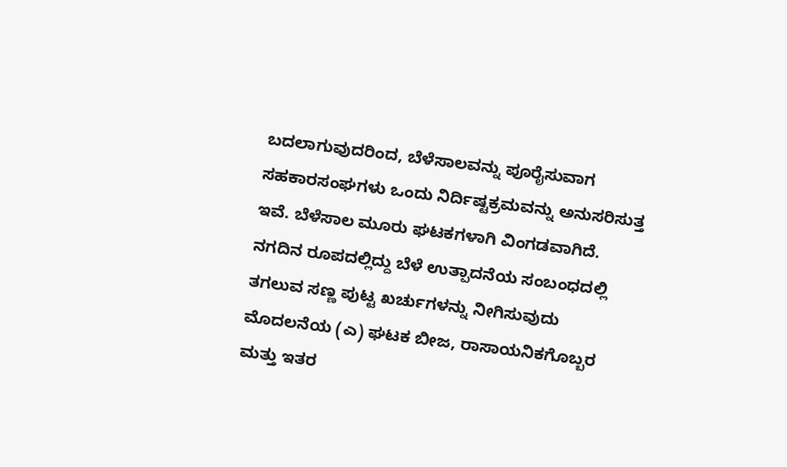ಬದಲಾಗುವುದರಿಂದ, ಬೆಳೆಸಾಲವನ್ನು ಪೂರೈಸುವಾಗ ಸಹಕಾರಸಂಘಗಳು ಒಂದು ನಿರ್ದಿಷ್ಟಕ್ರಮವನ್ನು ಅನುಸರಿಸುತ್ತ ಇವೆ. ಬೆಳೆಸಾಲ ಮೂರು ಘಟಕಗಳಾಗಿ ವಿಂಗಡವಾಗಿದೆ. ನಗದಿನ ರೂಪದಲ್ಲಿದ್ದು ಬೆಳೆ ಉತ್ಪಾದನೆಯ ಸಂಬಂಧದಲ್ಲಿ ತಗಲುವ ಸಣ್ಣ ಪುಟ್ಟ ಖರ್ಚುಗಳನ್ನು ನೀಗಿಸುವುದು ಮೊದಲನೆಯ (ಎ) ಘಟಕ ಬೀಜ, ರಾಸಾಯನಿಕಗೊಬ್ಬರ ಮತ್ತು ಇತರ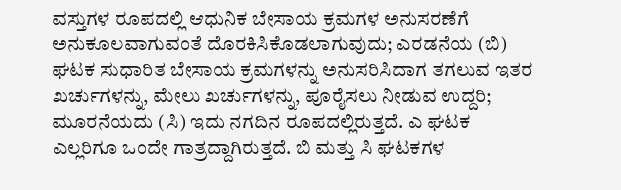ವಸ್ತುಗಳ ರೂಪದಲ್ಲಿ ಆಧುನಿಕ ಬೇಸಾಯ ಕ್ರಮಗಳ ಅನುಸರಣೆಗೆ ಅನುಕೂಲವಾಗುವಂತೆ ದೊರಕಿಸಿಕೊಡಲಾಗುವುದು; ಎರಡನೆಯ (ಬಿ) ಘಟಕ ಸುಧಾರಿತ ಬೇಸಾಯ ಕ್ರಮಗಳನ್ನು ಅನುಸರಿಸಿದಾಗ ತಗಲುವ ಇತರ ಖರ್ಚುಗಳನ್ನು, ಮೇಲು ಖರ್ಚುಗಳನ್ನು, ಪೂರೈಸಲು ನೀಡುವ ಉದ್ದರಿ; ಮೂರನೆಯದು (ಸಿ) ಇದು ನಗದಿನ ರೂಪದಲ್ಲಿರುತ್ತದೆ. ಎ ಘಟಕ ಎಲ್ಲರಿಗೂ ಒಂದೇ ಗಾತ್ರದ್ದಾಗಿರುತ್ತದೆ. ಬಿ ಮತ್ತು ಸಿ ಘಟಕಗಳ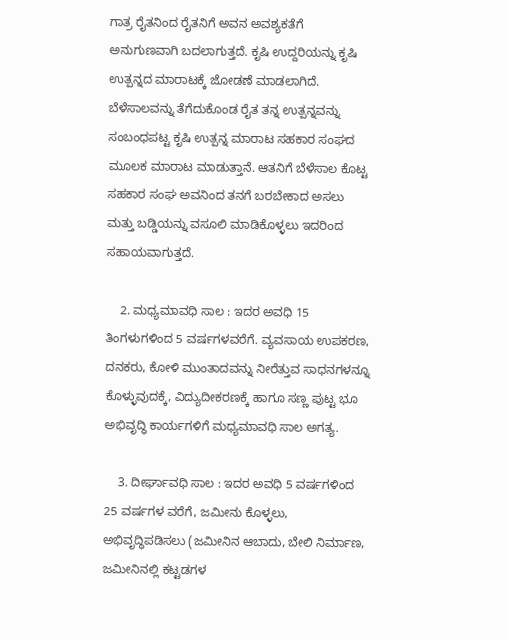ಗಾತ್ರ ರೈತನಿಂದ ರೈತನಿಗೆ ಅವನ ಅವಶ್ಯಕತೆಗೆ ಅನುಗುಣವಾಗಿ ಬದಲಾಗುತ್ತದೆ. ಕೃಷಿ ಉದ್ದರಿಯನ್ನು ಕೃಷಿ ಉತ್ಪನ್ನದ ಮಾರಾಟಕ್ಕೆ ಜೋಡಣೆ ಮಾಡಲಾಗಿದೆ. ಬೆಳೆಸಾಲವನ್ನು ತೆಗೆದುಕೊಂಡ ರೈತ ತನ್ನ ಉತ್ಪನ್ನವನ್ನು ಸಂಬಂಧಪಟ್ಟ ಕೃಷಿ ಉತ್ಪನ್ನ ಮಾರಾಟ ಸಹಕಾರ ಸಂಘದ ಮೂಲಕ ಮಾರಾಟ ಮಾಡುತ್ತಾನೆ. ಆತನಿಗೆ ಬೆಳೆಸಾಲ ಕೊಟ್ಟ ಸಹಕಾರ ಸಂಘ ಅವನಿಂದ ತನಗೆ ಬರಬೇಕಾದ ಅಸಲು ಮತ್ತು ಬಡ್ಡಿಯನ್ನು ವಸೂಲಿ ಮಾಡಿಕೊಳ್ಳಲು ಇದರಿಂದ ಸಹಾಯವಾಗುತ್ತದೆ.

    2. ಮಧ್ಯಮಾವಧಿ ಸಾಲ : ಇದರ ಅವಧಿ 15 ತಿಂಗಳುಗಳಿಂದ 5 ವರ್ಷಗಳವರೆಗೆ. ವ್ಯವಸಾಯ ಉಪಕರಣ, ದನಕರು, ಕೋಳಿ ಮುಂತಾದವನ್ನು ನೀರೆತ್ತುವ ಸಾಧನಗಳನ್ನೂ ಕೊಳ್ಳುವುದಕ್ಕೆ, ವಿದ್ಯುದೀಕರಣಕ್ಕೆ ಹಾಗೂ ಸಣ್ಣ ಪುಟ್ಟ ಭೂ ಅಭಿವೃದ್ಧಿ ಕಾರ್ಯಗಳಿಗೆ ಮಧ್ಯಮಾವಧಿ ಸಾಲ ಅಗತ್ಯ.

    3. ದೀರ್ಘಾವಧಿ ಸಾಲ : ಇದರ ಅವಧಿ 5 ವರ್ಷಗಳಿಂದ 25 ವರ್ಷಗಳ ವರೆಗೆ, ಜಮೀನು ಕೊಳ್ಳಲು, ಅಭಿವೃದ್ಧಿಪಡಿಸಲು (ಜಮೀನಿನ ಆಬಾದು, ಬೇಲಿ ನಿರ್ಮಾಣ, ಜಮೀನಿನಲ್ಲಿ ಕಟ್ಟಡಗಳ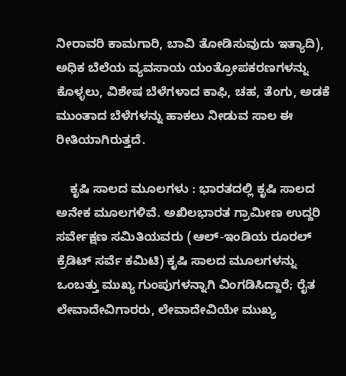ನೀರಾವರಿ ಕಾಮಗಾರಿ, ಬಾವಿ ತೋಡಿಸುವುದು ಇತ್ಯಾದಿ), ಅಧಿಕ ಬೆಲೆಯ ವ್ಯವಸಾಯ ಯಂತ್ರೋಪಕರಣಗಳನ್ನು ಕೊಳ್ಳಲು, ವಿಶೇಷ ಬೆಳೆಗಳಾದ ಕಾಫಿ, ಚಹ, ತೆಂಗು, ಅಡಕೆ ಮುಂತಾದ ಬೆಳೆಗಳನ್ನು ಹಾಕಲು ನೀಡುವ ಸಾಲ ಈ ರೀತಿಯಾಗಿರುತ್ತದೆ.

    ಕೃಷಿ ಸಾಲದ ಮೂಲಗಳು : ಭಾರತದಲ್ಲಿ ಕೃಷಿ ಸಾಲದ ಅನೇಕ ಮೂಲಗಳಿವೆ. ಅಖಿಲಭಾರತ ಗ್ರಾಮೀಣ ಉದ್ದರಿ ಸರ್ವೇಕ್ಷಣ ಸಮಿತಿಯವರು (ಆಲ್-ಇಂಡಿಯ ರೂರಲ್ ಕ್ರೆಡಿಟ್ ಸರ್ವೆ ಕಮಿಟಿ) ಕೃಷಿ ಸಾಲದ ಮೂಲಗಳನ್ನು ಒಂಬತ್ತು ಮುಖ್ಯ ಗುಂಪುಗಳನ್ನಾಗಿ ವಿಂಗಡಿಸಿದ್ದಾರೆ; ರೈತ ಲೇವಾದೇವಿಗಾರರು, ಲೇವಾದೇವಿಯೇ ಮುಖ್ಯ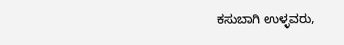ಕಸುಬಾಗಿ ಉಳ್ಳವರು,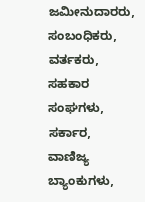ಜಮೀನುದಾರರು, ಸಂಬಂಧಿಕರು, ವರ್ತಕರು, ಸಹಕಾರ ಸಂಘಗಳು, ಸರ್ಕಾರ, ವಾಣಿಜ್ಯ ಬ್ಯಾಂಕುಗಳು,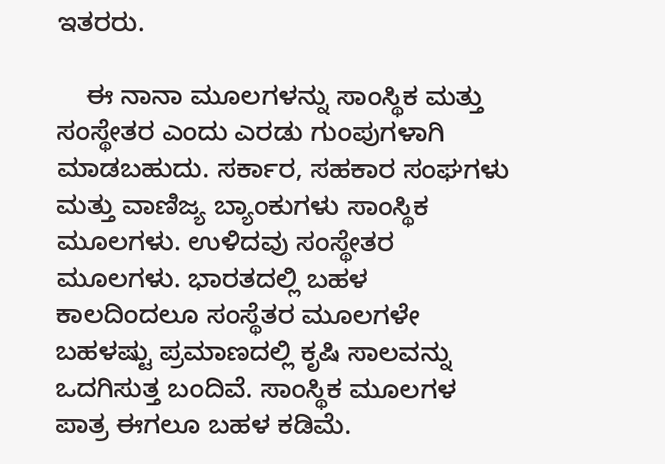ಇತರರು.

    ಈ ನಾನಾ ಮೂಲಗಳನ್ನು ಸಾಂಸ್ಥಿಕ ಮತ್ತು ಸಂಸ್ಥೇತರ ಎಂದು ಎರಡು ಗುಂಪುಗಳಾಗಿ ಮಾಡಬಹುದು. ಸರ್ಕಾರ, ಸಹಕಾರ ಸಂಘಗಳು ಮತ್ತು ವಾಣಿಜ್ಯ ಬ್ಯಾಂಕುಗಳು ಸಾಂಸ್ಥಿಕ ಮೂಲಗಳು. ಉಳಿದವು ಸಂಸ್ಥೇತರ ಮೂಲಗಳು. ಭಾರತದಲ್ಲಿ ಬಹಳ ಕಾಲದಿಂದಲೂ ಸಂಸ್ಥೆತರ ಮೂಲಗಳೇ ಬಹಳಷ್ಟು ಪ್ರಮಾಣದಲ್ಲಿ ಕೃಷಿ ಸಾಲವನ್ನು ಒದಗಿಸುತ್ತ ಬಂದಿವೆ. ಸಾಂಸ್ಥಿಕ ಮೂಲಗಳ ಪಾತ್ರ ಈಗಲೂ ಬಹಳ ಕಡಿಮೆ.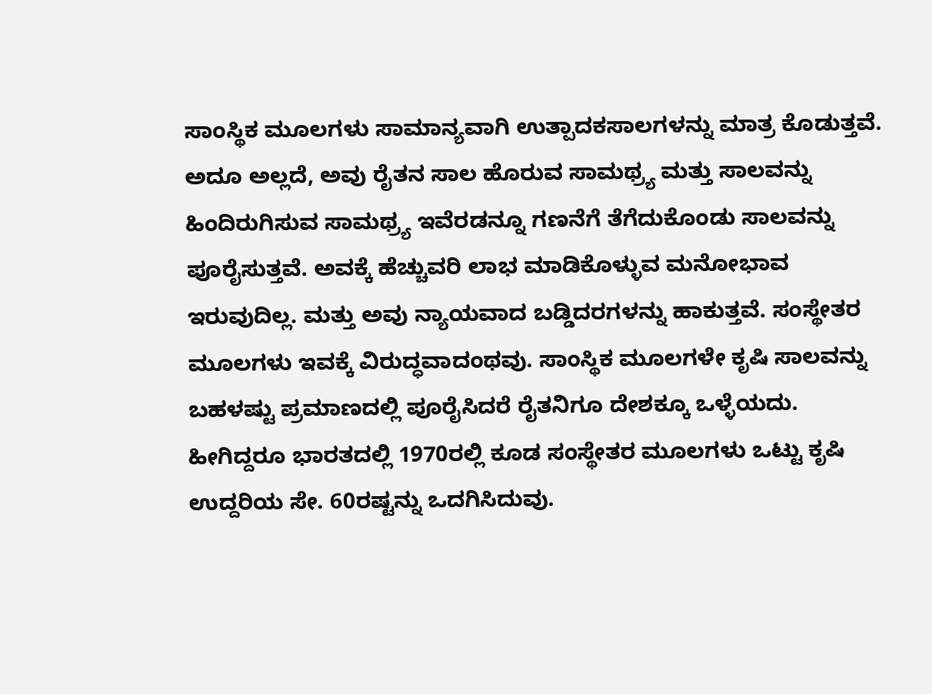ಸಾಂಸ್ಥಿಕ ಮೂಲಗಳು ಸಾಮಾನ್ಯವಾಗಿ ಉತ್ಪಾದಕಸಾಲಗಳನ್ನು ಮಾತ್ರ ಕೊಡುತ್ತವೆ. ಅದೂ ಅಲ್ಲದೆ, ಅವು ರೈತನ ಸಾಲ ಹೊರುವ ಸಾಮಥ್ರ್ಯ ಮತ್ತು ಸಾಲವನ್ನು ಹಿಂದಿರುಗಿಸುವ ಸಾಮಥ್ರ್ಯ ಇವೆರಡನ್ನೂ ಗಣನೆಗೆ ತೆಗೆದುಕೊಂಡು ಸಾಲವನ್ನು ಪೂರೈಸುತ್ತವೆ. ಅವಕ್ಕೆ ಹೆಚ್ಚುವರಿ ಲಾಭ ಮಾಡಿಕೊಳ್ಳುವ ಮನೋಭಾವ ಇರುವುದಿಲ್ಲ. ಮತ್ತು ಅವು ನ್ಯಾಯವಾದ ಬಡ್ಡಿದರಗಳನ್ನು ಹಾಕುತ್ತವೆ. ಸಂಸ್ಥೇತರ ಮೂಲಗಳು ಇವಕ್ಕೆ ವಿರುದ್ಧವಾದಂಥವು. ಸಾಂಸ್ಥಿಕ ಮೂಲಗಳೇ ಕೃಷಿ ಸಾಲವನ್ನು ಬಹಳಷ್ಟು ಪ್ರಮಾಣದಲ್ಲಿ ಪೂರೈಸಿದರೆ ರೈತನಿಗೂ ದೇಶಕ್ಕೂ ಒಳ್ಳೆಯದು. ಹೀಗಿದ್ದರೂ ಭಾರತದಲ್ಲಿ 1970ರಲ್ಲಿ ಕೂಡ ಸಂಸ್ಥೇತರ ಮೂಲಗಳು ಒಟ್ಟು ಕೃಷಿ ಉದ್ದರಿಯ ಸೇ. 60ರಷ್ಟನ್ನು ಒದಗಿಸಿದುವು.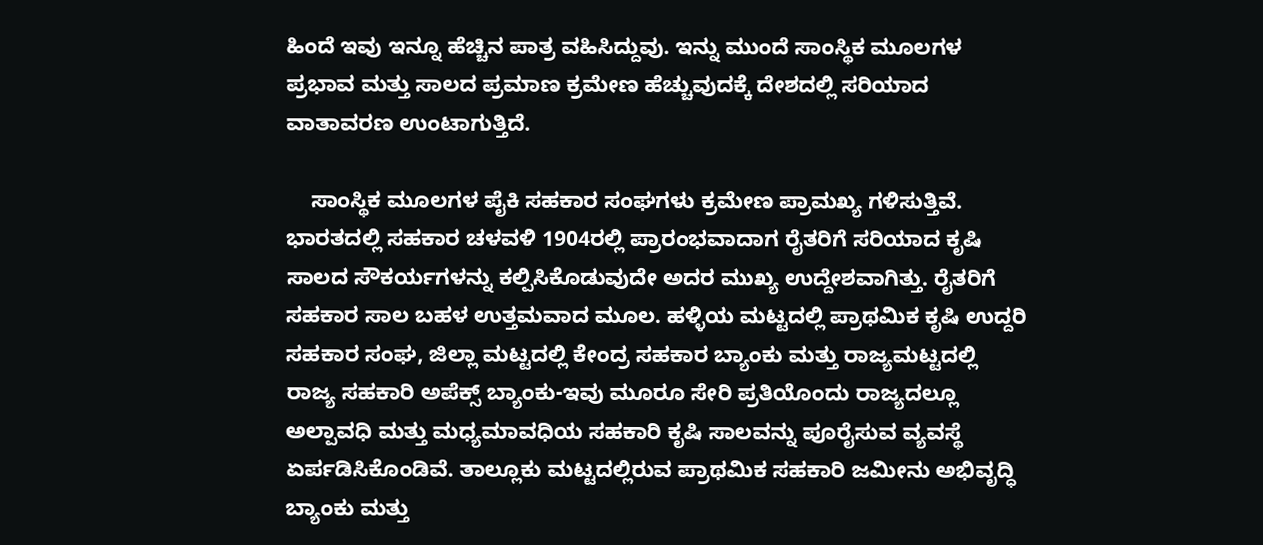ಹಿಂದೆ ಇವು ಇನ್ನೂ ಹೆಚ್ಚಿನ ಪಾತ್ರ ವಹಿಸಿದ್ದುವು. ಇನ್ನು ಮುಂದೆ ಸಾಂಸ್ಥಿಕ ಮೂಲಗಳ ಪ್ರಭಾವ ಮತ್ತು ಸಾಲದ ಪ್ರಮಾಣ ಕ್ರಮೇಣ ಹೆಚ್ಚುವುದಕ್ಕೆ ದೇಶದಲ್ಲಿ ಸರಿಯಾದ ವಾತಾವರಣ ಉಂಟಾಗುತ್ತಿದೆ.

    ಸಾಂಸ್ಥಿಕ ಮೂಲಗಳ ಪೈಕಿ ಸಹಕಾರ ಸಂಘಗಳು ಕ್ರಮೇಣ ಪ್ರಾಮಖ್ಯ ಗಳಿಸುತ್ತಿವೆ. ಭಾರತದಲ್ಲಿ ಸಹಕಾರ ಚಳವಳಿ 1904ರಲ್ಲಿ ಪ್ರಾರಂಭವಾದಾಗ ರೈತರಿಗೆ ಸರಿಯಾದ ಕೃಷಿ ಸಾಲದ ಸೌಕರ್ಯಗಳನ್ನು ಕಲ್ಪಿಸಿಕೊಡುವುದೇ ಅದರ ಮುಖ್ಯ ಉದ್ದೇಶವಾಗಿತ್ತು. ರೈತರಿಗೆ ಸಹಕಾರ ಸಾಲ ಬಹಳ ಉತ್ತಮವಾದ ಮೂಲ. ಹಳ್ಳಿಯ ಮಟ್ಟದಲ್ಲಿ ಪ್ರಾಥಮಿಕ ಕೃಷಿ ಉದ್ದರಿ ಸಹಕಾರ ಸಂಘ, ಜಿಲ್ಲಾ ಮಟ್ಟದಲ್ಲಿ ಕೇಂದ್ರ ಸಹಕಾರ ಬ್ಯಾಂಕು ಮತ್ತು ರಾಜ್ಯಮಟ್ಟದಲ್ಲಿ ರಾಜ್ಯ ಸಹಕಾರಿ ಅಪೆಕ್ಸ್ ಬ್ಯಾಂಕು-ಇವು ಮೂರೂ ಸೇರಿ ಪ್ರತಿಯೊಂದು ರಾಜ್ಯದಲ್ಲೂ ಅಲ್ಪಾವಧಿ ಮತ್ತು ಮಧ್ಯಮಾವಧಿಯ ಸಹಕಾರಿ ಕೃಷಿ ಸಾಲವನ್ನು ಪೂರೈಸುವ ವ್ಯವಸ್ಥೆ ಏರ್ಪಡಿಸಿಕೊಂಡಿವೆ. ತಾಲ್ಲೂಕು ಮಟ್ಟದಲ್ಲಿರುವ ಪ್ರಾಥಮಿಕ ಸಹಕಾರಿ ಜಮೀನು ಅಭಿವೃದ್ಧಿ ಬ್ಯಾಂಕು ಮತ್ತು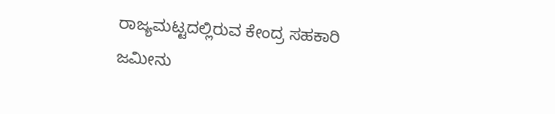ರಾಜ್ಯಮಟ್ಟದಲ್ಲಿರುವ ಕೇಂದ್ರ ಸಹಕಾರಿ ಜಮೀನು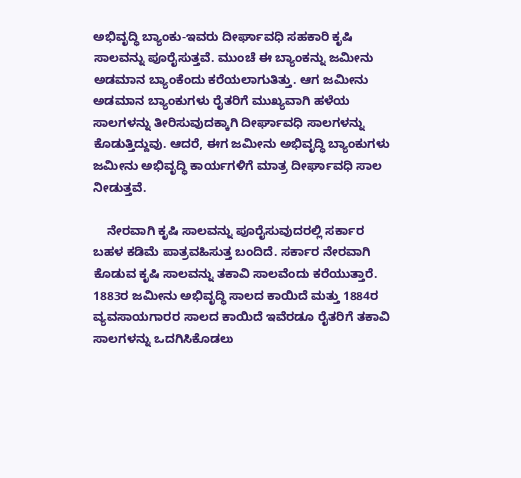ಅಭಿವೃದ್ಧಿ ಬ್ಯಾಂಕು-ಇವರು ದೀರ್ಘಾವಧಿ ಸಹಕಾರಿ ಕೃಷಿ ಸಾಲವನ್ನು ಪೂರೈಸುತ್ತವೆ. ಮುಂಚೆ ಈ ಬ್ಯಾಂಕನ್ನು ಜಮೀನು ಅಡಮಾನ ಬ್ಯಾಂಕೆಂದು ಕರೆಯಲಾಗುತಿತ್ತು. ಆಗ ಜಮೀನು ಅಡಮಾನ ಬ್ಯಾಂಕುಗಳು ರೈತರಿಗೆ ಮುಖ್ಯವಾಗಿ ಹಳೆಯ ಸಾಲಗಳನ್ನು ತೀರಿಸುವುದಕ್ಕಾಗಿ ದೀರ್ಘಾವಧಿ ಸಾಲಗಳನ್ನು ಕೊಡುತ್ತಿದ್ದುವು. ಆದರೆ, ಈಗ ಜಮೀನು ಅಭಿವೃದ್ಧಿ ಬ್ಯಾಂಕುಗಳು ಜಮೀನು ಅಭಿವೃದ್ಧಿ ಕಾರ್ಯಗಳಿಗೆ ಮಾತ್ರ ದೀರ್ಘಾವಧಿ ಸಾಲ ನೀಡುತ್ತವೆ.

    ನೇರವಾಗಿ ಕೃಷಿ ಸಾಲವನ್ನು ಪೂರೈಸುವುದರಲ್ಲಿ ಸರ್ಕಾರ ಬಹಳ ಕಡಿಮೆ ಪಾತ್ರವಹಿಸುತ್ತ ಬಂದಿದೆ. ಸರ್ಕಾರ ನೇರವಾಗಿ ಕೊಡುವ ಕೃಷಿ ಸಾಲವನ್ನು ತಕಾವಿ ಸಾಲವೆಂದು ಕರೆಯುತ್ತಾರೆ. 1883ರ ಜಮೀನು ಅಭಿವೃದ್ಧಿ ಸಾಲದ ಕಾಯಿದೆ ಮತ್ತು 1884ರ ವ್ಯವಸಾಯಗಾರರ ಸಾಲದ ಕಾಯಿದೆ ಇವೆರಡೂ ರೈತರಿಗೆ ತಕಾವಿ ಸಾಲಗಳನ್ನು ಒದಗಿಸಿಕೊಡಲು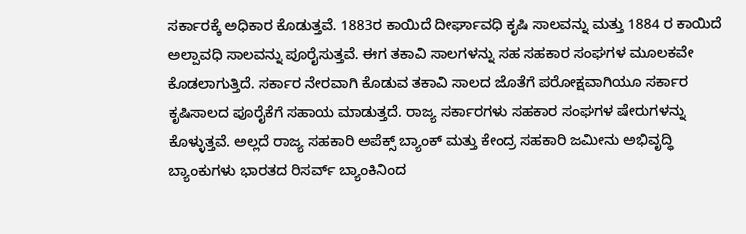ಸರ್ಕಾರಕ್ಕೆ ಅಧಿಕಾರ ಕೊಡುತ್ತವೆ. 1883ರ ಕಾಯಿದೆ ದೀರ್ಘಾವಧಿ ಕೃಷಿ ಸಾಲವನ್ನು ಮತ್ತು 1884 ರ ಕಾಯಿದೆ ಅಲ್ಪಾವಧಿ ಸಾಲವನ್ನು ಪೂರೈಸುತ್ತವೆ. ಈಗ ತಕಾವಿ ಸಾಲಗಳನ್ನು ಸಹ ಸಹಕಾರ ಸಂಘಗಳ ಮೂಲಕವೇ ಕೊಡಲಾಗುತ್ತಿದೆ. ಸರ್ಕಾರ ನೇರವಾಗಿ ಕೊಡುವ ತಕಾವಿ ಸಾಲದ ಜೊತೆಗೆ ಪರೋಕ್ಷವಾಗಿಯೂ ಸರ್ಕಾರ ಕೃಷಿಸಾಲದ ಪೂರೈಕೆಗೆ ಸಹಾಯ ಮಾಡುತ್ತದೆ. ರಾಜ್ಯ ಸರ್ಕಾರಗಳು ಸಹಕಾರ ಸಂಘಗಳ ಷೇರುಗಳನ್ನು ಕೊಳ್ಳುತ್ತವೆ. ಅಲ್ಲದೆ ರಾಜ್ಯ ಸಹಕಾರಿ ಅಪೆಕ್ಸ್ ಬ್ಯಾಂಕ್ ಮತ್ತು ಕೇಂದ್ರ ಸಹಕಾರಿ ಜಮೀನು ಅಭಿವೃದ್ಧಿ ಬ್ಯಾಂಕುಗಳು ಭಾರತದ ರಿಸರ್ವ್ ಬ್ಯಾಂಕಿನಿಂದ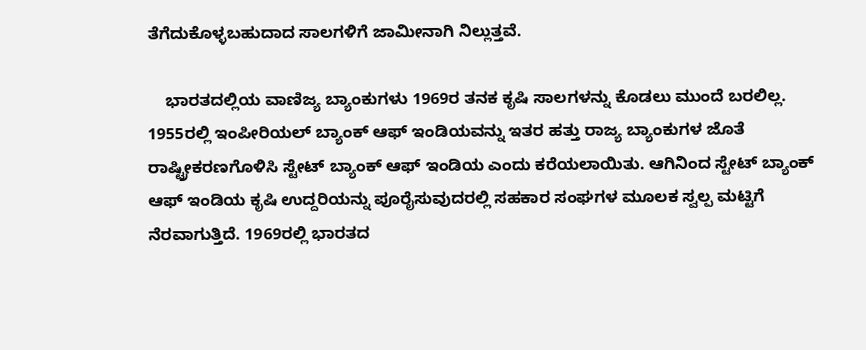ತೆಗೆದುಕೊಳ್ಳಬಹುದಾದ ಸಾಲಗಳಿಗೆ ಜಾಮೀನಾಗಿ ನಿಲ್ಲುತ್ತವೆ.

    ಭಾರತದಲ್ಲಿಯ ವಾಣಿಜ್ಯ ಬ್ಯಾಂಕುಗಳು 1969ರ ತನಕ ಕೃಷಿ ಸಾಲಗಳನ್ನು ಕೊಡಲು ಮುಂದೆ ಬರಲಿಲ್ಲ. 1955ರಲ್ಲಿ ಇಂಪೀರಿಯಲ್ ಬ್ಯಾಂಕ್ ಆಫ್ ಇಂಡಿಯವನ್ನು ಇತರ ಹತ್ತು ರಾಜ್ಯ ಬ್ಯಾಂಕುಗಳ ಜೊತೆ ರಾಷ್ಟ್ರೀಕರಣಗೊಳಿಸಿ ಸ್ಟೇಟ್ ಬ್ಯಾಂಕ್ ಆಫ್ ಇಂಡಿಯ ಎಂದು ಕರೆಯಲಾಯಿತು. ಆಗಿನಿಂದ ಸ್ಟೇಟ್ ಬ್ಯಾಂಕ್ ಆಫ್ ಇಂಡಿಯ ಕೃಷಿ ಉದ್ದರಿಯನ್ನು ಪೂರೈಸುವುದರಲ್ಲಿ ಸಹಕಾರ ಸಂಘಗಳ ಮೂಲಕ ಸ್ವಲ್ಪ ಮಟ್ಟಿಗೆ ನೆರವಾಗುತ್ತಿದೆ. 1969ರಲ್ಲಿ ಭಾರತದ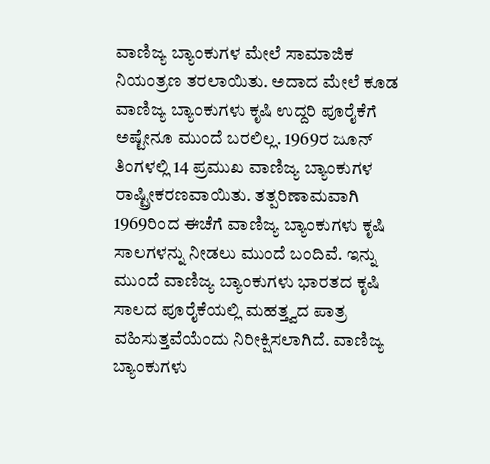ವಾಣಿಜ್ಯ ಬ್ಯಾಂಕುಗಳ ಮೇಲೆ ಸಾಮಾಜಿಕ ನಿಯಂತ್ರಣ ತರಲಾಯಿತು. ಅದಾದ ಮೇಲೆ ಕೂಡ ವಾಣಿಜ್ಯ ಬ್ಯಾಂಕುಗಳು ಕೃಷಿ ಉದ್ದರಿ ಪೂರೈಕೆಗೆ ಅಷ್ಟೇನೂ ಮುಂದೆ ಬರಲಿಲ್ಲ. 1969ರ ಜೂನ್ ತಿಂಗಳಲ್ಲಿ 14 ಪ್ರಮುಖ ವಾಣಿಜ್ಯ ಬ್ಯಾಂಕುಗಳ ರಾಷ್ಟ್ರೀಕರಣವಾಯಿತು. ತತ್ಪರಿಣಾಮವಾಗಿ 1969ರಿಂದ ಈಚೆಗೆ ವಾಣಿಜ್ಯ ಬ್ಯಾಂಕುಗಳು ಕೃಷಿ ಸಾಲಗಳನ್ನು ನೀಡಲು ಮುಂದೆ ಬಂದಿವೆ. ಇನ್ನು ಮುಂದೆ ವಾಣಿಜ್ಯ ಬ್ಯಾಂಕುಗಳು ಭಾರತದ ಕೃಷಿ ಸಾಲದ ಪೂರೈಕೆಯಲ್ಲಿ ಮಹತ್ತ್ವದ ಪಾತ್ರ ವಹಿಸುತ್ತವೆಯೆಂದು ನಿರೀಕ್ಷಿಸಲಾಗಿದೆ. ವಾಣಿಜ್ಯ ಬ್ಯಾಂಕುಗಳು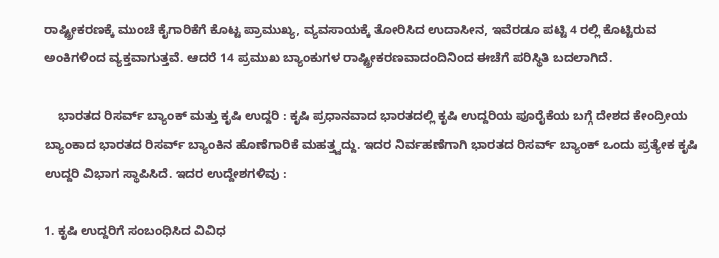ರಾಷ್ಟ್ರೀಕರಣಕ್ಕೆ ಮುಂಚೆ ಕೈಗಾರಿಕೆಗೆ ಕೊಟ್ಟ ಪ್ರಾಮುಖ್ಯ, ವ್ಯವಸಾಯಕ್ಕೆ ತೋರಿಸಿದ ಉದಾಸೀನ, ಇವೆರಡೂ ಪಟ್ಟಿ 4 ರಲ್ಲಿ ಕೊಟ್ಟಿರುವ ಅಂಕಿಗಳಿಂದ ವ್ಯಕ್ತವಾಗುತ್ತವೆ. ಆದರೆ 14 ಪ್ರಮುಖ ಬ್ಯಾಂಕುಗಳ ರಾಷ್ಟ್ರೀಕರಣವಾದಂದಿನಿಂದ ಈಚೆಗೆ ಪರಿಸ್ಥಿತಿ ಬದಲಾಗಿದೆ.

    ಭಾರತದ ರಿಸರ್ವ್ ಬ್ಯಾಂಕ್ ಮತ್ತು ಕೃಷಿ ಉದ್ದರಿ : ಕೃಷಿ ಪ್ರಧಾನವಾದ ಭಾರತದಲ್ಲಿ ಕೃಷಿ ಉದ್ದರಿಯ ಪೂರೈಕೆಯ ಬಗ್ಗೆ ದೇಶದ ಕೇಂದ್ರೀಯ ಬ್ಯಾಂಕಾದ ಭಾರತದ ರಿಸರ್ವ್ ಬ್ಯಾಂಕಿನ ಹೊಣೆಗಾರಿಕೆ ಮಹತ್ತ್ವದ್ದು. ಇದರ ನಿರ್ವಹಣೆಗಾಗಿ ಭಾರತದ ರಿಸರ್ವ್ ಬ್ಯಾಂಕ್ ಒಂದು ಪ್ರತ್ಯೇಕ ಕೃಷಿ ಉದ್ದರಿ ವಿಭಾಗ ಸ್ಥಾಪಿಸಿದೆ. ಇದರ ಉದ್ದೇಶಗಳಿವು :

1. ಕೃಷಿ ಉದ್ದರಿಗೆ ಸಂಬಂಧಿಸಿದ ವಿವಿಧ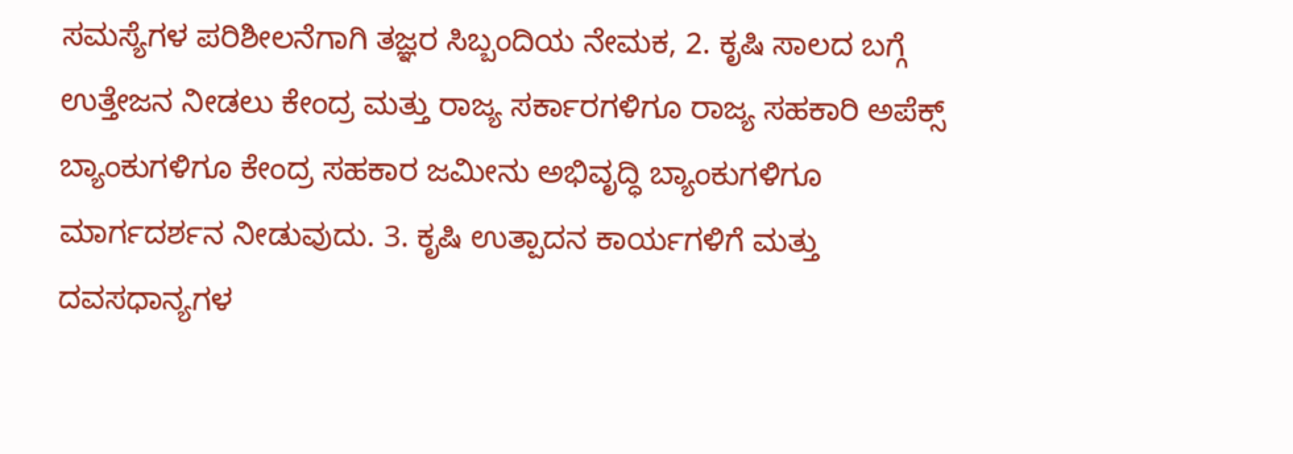ಸಮಸ್ಯೆಗಳ ಪರಿಶೀಲನೆಗಾಗಿ ತಜ್ಞರ ಸಿಬ್ಬಂದಿಯ ನೇಮಕ, 2. ಕೃಷಿ ಸಾಲದ ಬಗ್ಗೆ ಉತ್ತೇಜನ ನೀಡಲು ಕೇಂದ್ರ ಮತ್ತು ರಾಜ್ಯ ಸರ್ಕಾರಗಳಿಗೂ ರಾಜ್ಯ ಸಹಕಾರಿ ಅಪೆಕ್ಸ್ ಬ್ಯಾಂಕುಗಳಿಗೂ ಕೇಂದ್ರ ಸಹಕಾರ ಜಮೀನು ಅಭಿವೃದ್ಧಿ ಬ್ಯಾಂಕುಗಳಿಗೂ ಮಾರ್ಗದರ್ಶನ ನೀಡುವುದು. 3. ಕೃಷಿ ಉತ್ಪಾದನ ಕಾರ್ಯಗಳಿಗೆ ಮತ್ತು ದವಸಧಾನ್ಯಗಳ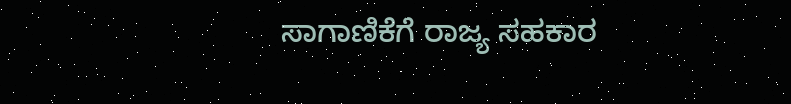ಸಾಗಾಣಿಕೆಗೆ ರಾಜ್ಯ ಸಹಕಾರ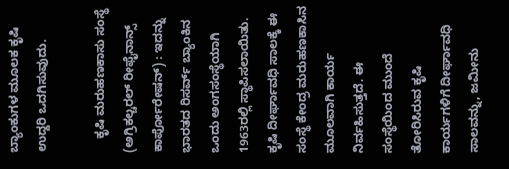ಬ್ಯಾಂಕುಗಳ ಮೂಲಕ ಕೃಷಿ ಉದ್ದರಿ ಒದಗಿಸುವುದು.

    ಕೃಷಿ ಮರುಹಣಕಾಸು ಸಂಸ್ಥೆ (ಅಗ್ರಿಕಲ್ಚರಲ್ ರೀಫೈನಾನ್ಸ್ ಕಾರ್ಪೋರೇಷನ್) : ಇದನ್ನು ಭಾರತದ ರಿಸರ್ವ್ ಬ್ಯಾಂಕಿನ ಒಂದು ಅಂಗಸಂಸ್ಥೆಯಾಗಿ 1963ರಲ್ಲಿ ಸ್ಥಾಪಿಸಲಾಯಿತು. ಕೃಷಿ ದೀರ್ಘಾವಧಿ ಸಾಲಕ್ಕೆ ಈ ಸಂಸ್ಥೆ ಕೇಂದ್ರ ಮರುಹಣಕಾಸಿನ ಮೂಲವಾಗಿ ಕಾರ್ಯ ನಿರ್ವಹಿಸುತ್ತದೆ. ಈ ಸಂಸ್ಥೆಯಿಂದ ಮುಂದೆ ತೋರಿಸಿರುವ ಕೃಷಿ ಕಾರ್ಯಗಳಿಗೆ ದೀರ್ಘಾವಧಿ ಸಾಲವನ್ನು, ಜಮೀನು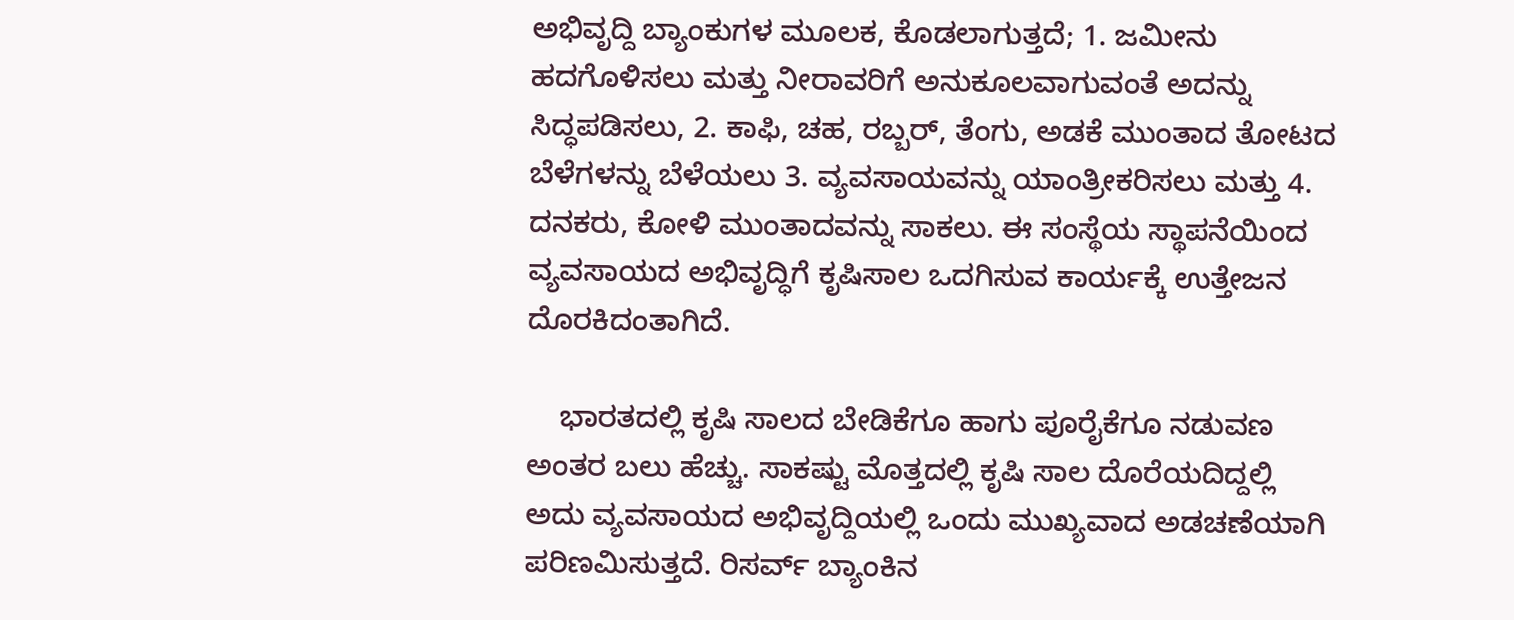ಅಭಿವೃದ್ದಿ ಬ್ಯಾಂಕುಗಳ ಮೂಲಕ, ಕೊಡಲಾಗುತ್ತದೆ; 1. ಜಮೀನು ಹದಗೊಳಿಸಲು ಮತ್ತು ನೀರಾವರಿಗೆ ಅನುಕೂಲವಾಗುವಂತೆ ಅದನ್ನು ಸಿದ್ಧಪಡಿಸಲು, 2. ಕಾಫಿ, ಚಹ, ರಬ್ಬರ್, ತೆಂಗು, ಅಡಕೆ ಮುಂತಾದ ತೋಟದ ಬೆಳೆಗಳನ್ನು ಬೆಳೆಯಲು 3. ವ್ಯವಸಾಯವನ್ನು ಯಾಂತ್ರೀಕರಿಸಲು ಮತ್ತು 4. ದನಕರು, ಕೋಳಿ ಮುಂತಾದವನ್ನು ಸಾಕಲು. ಈ ಸಂಸ್ಥೆಯ ಸ್ಥಾಪನೆಯಿಂದ ವ್ಯವಸಾಯದ ಅಭಿವೃದ್ಧಿಗೆ ಕೃಷಿಸಾಲ ಒದಗಿಸುವ ಕಾರ್ಯಕ್ಕೆ ಉತ್ತೇಜನ ದೊರಕಿದಂತಾಗಿದೆ.

    ಭಾರತದಲ್ಲಿ ಕೃಷಿ ಸಾಲದ ಬೇಡಿಕೆಗೂ ಹಾಗು ಪೂರೈಕೆಗೂ ನಡುವಣ ಅಂತರ ಬಲು ಹೆಚ್ಚು. ಸಾಕಷ್ಟು ಮೊತ್ತದಲ್ಲಿ ಕೃಷಿ ಸಾಲ ದೊರೆಯದಿದ್ದಲ್ಲಿ ಅದು ವ್ಯವಸಾಯದ ಅಭಿವೃದ್ದಿಯಲ್ಲಿ ಒಂದು ಮುಖ್ಯವಾದ ಅಡಚಣೆಯಾಗಿ ಪರಿಣಮಿಸುತ್ತದೆ. ರಿಸರ್ವ್ ಬ್ಯಾಂಕಿನ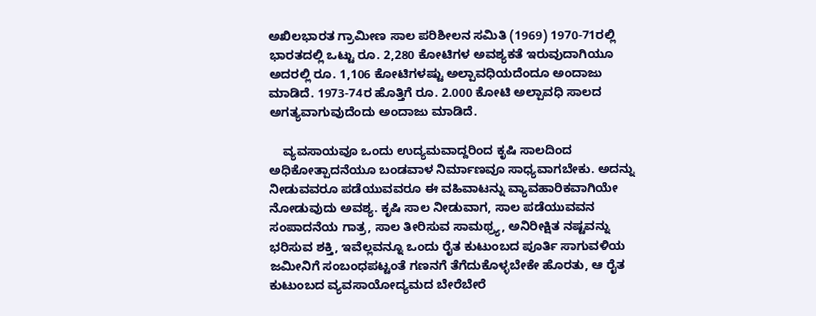ಅಖಿಲಭಾರತ ಗ್ರಾಮೀಣ ಸಾಲ ಪರಿಶೀಲನ ಸಮಿತಿ (1969) 1970-71ರಲ್ಲಿ ಭಾರತದಲ್ಲಿ ಒಟ್ಟು ರೂ. 2,280 ಕೋಟಿಗಳ ಅವಶ್ಯಕತೆ ಇರುವುದಾಗಿಯೂ ಅದರಲ್ಲಿ ರೂ. 1,106 ಕೋಟಿಗಳಷ್ಟು ಅಲ್ಪಾವಧಿಯದೆಂದೂ ಅಂದಾಜು ಮಾಡಿದೆ. 1973-74ರ ಹೊತ್ತಿಗೆ ರೂ. 2.000 ಕೋಟಿ ಅಲ್ಪಾವಧಿ ಸಾಲದ ಅಗತ್ಯವಾಗುವುದೆಂದು ಅಂದಾಜು ಮಾಡಿದೆ.

    ವ್ಯವಸಾಯವೂ ಒಂದು ಉದ್ಯಮವಾದ್ದರಿಂದ ಕೃಷಿ ಸಾಲದಿಂದ ಅಧಿಕೋತ್ಪಾದನೆಯೂ ಬಂಡವಾಳ ನಿರ್ಮಾಣವೂ ಸಾಧ್ಯವಾಗಬೇಕು. ಅದನ್ನು ನೀಡುವವರೂ ಪಡೆಯುವವರೂ ಈ ವಹಿವಾಟನ್ನು ವ್ಯಾವಹಾರಿಕವಾಗಿಯೇ ನೋಡುವುದು ಅವಶ್ಯ. ಕೃಷಿ ಸಾಲ ನೀಡುವಾಗ, ಸಾಲ ಪಡೆಯುವವನ ಸಂಪಾದನೆಯ ಗಾತ್ರ, ಸಾಲ ತೀರಿಸುವ ಸಾಮಥ್ರ್ಯ, ಅನಿರೀಕ್ಷಿತ ನಷ್ಟವನ್ನು ಭರಿಸುವ ಶಕ್ತಿ, ಇವೆಲ್ಲವನ್ನೂ ಒಂದು ರೈತ ಕುಟುಂಬದ ಪೂರ್ತಿ ಸಾಗುವಳಿಯ ಜಮೀನಿಗೆ ಸಂಬಂಧಪಟ್ಟಂತೆ ಗಣನಗೆ ತೆಗೆದುಕೊಳ್ಳಬೇಕೇ ಹೊರತು, ಆ ರೈತ ಕುಟುಂಬದ ವ್ಯವಸಾಯೋದ್ಯಮದ ಬೇರೆಬೇರೆ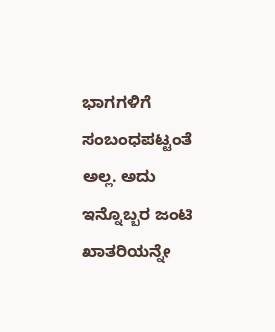ಭಾಗಗಳಿಗೆ ಸಂಬಂಧಪಟ್ಟಂತೆ ಅಲ್ಲ. ಅದು ಇನ್ನೊಬ್ಬರ ಜಂಟಿ ಖಾತರಿಯನ್ನೇ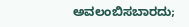ಅವಲಂಬಿಸಬಾರದು;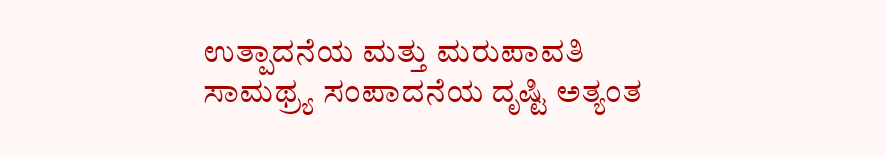ಉತ್ಪಾದನೆಯ ಮತ್ತು ಮರುಪಾವತಿ ಸಾಮಥ್ರ್ಯ ಸಂಪಾದನೆಯ ದೃಷ್ಟಿ ಅತ್ಯಂತ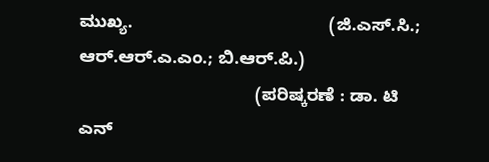ಮುಖ್ಯ.                                        (ಜಿ.ಎಸ್.ಸಿ.; ಆರ್.ಆರ್.ಎ.ಎಂ.; ಬಿ.ಆರ್.ಪಿ.)
                                    (ಪರಿಷ್ಕರಣೆ : ಡಾ. ಟಿ ಎನ್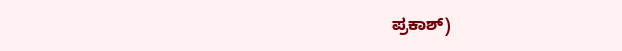ಪ್ರಕಾಶ್)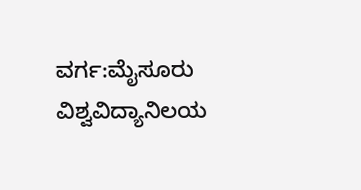ವರ್ಗ:ಮೈಸೂರು ವಿಶ್ವವಿದ್ಯಾನಿಲಯ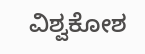ವಿಶ್ವಕೋಶ